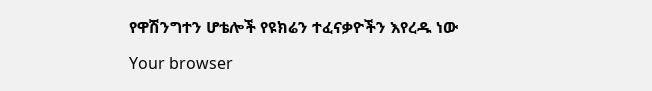የዋሽንግተን ሆቴሎች የዩክሬን ተፈናቃዮችን እየረዱ ነው

Your browser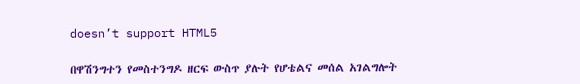doesn’t support HTML5

በዋሽንግተን የመስተንግዶ ዘርፍ ውስጥ ያሉት የሆቴልና መሰል አገልግሎት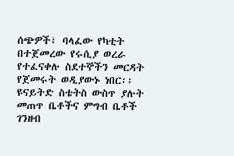ሰጭዎች፣ ባላፈው የካቲት በተጀመረው የሩሲያ ወረራ የተፈናቀሉ ስደተኞችን መርዳት የጀመሩት ወዲያውኑ ነበር፡፡ ዩናይትድ ስቴትስ ውስጥ ያሉት መጠጥ ቤቶችና ምግብ ቤቶች ገንዘብ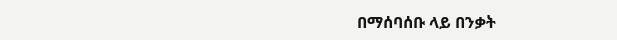በማሰባሰቡ ላይ በንቃት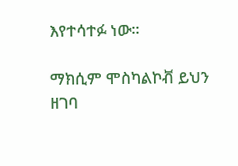እየተሳተፉ ነው፡፡

ማክሲም ሞስካልኮቭ ይህን ዘገባ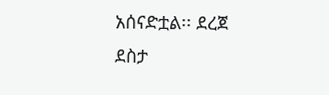አሰናድቷል፡፡ ደረጀ ደስታ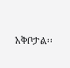አቅቦታል፡፡